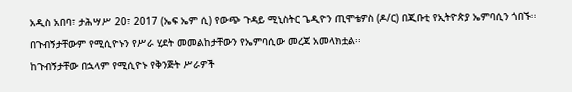አዲስ አበባ፣ ታሕሣሥ 20፣ 2017 (ኤፍ ኤም ሲ) የውጭ ጉዳይ ሚኒስትር ጌዲዮን ጢሞቴዎስ (ዶ/ር) በጂቡቲ የኢትዮጵያ ኤምባሲን ጎበኙ፡፡
በጉብኝታቸውም የሚሲዮኑን የሥራ ሂደት መመልከታቸውን የኤምባሲው መረጃ አመላክቷል፡፡
ከጉብኝታቸው በኋላም የሚሲዮኑ የቅንጅት ሥራዎች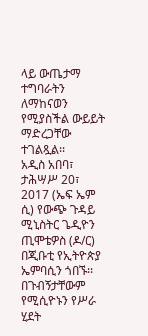ላይ ውጤታማ ተግባራትን ለማከናወን የሚያስችል ውይይት ማድረጋቸው ተገልጿል፡፡
አዲስ አበባ፣ ታሕሣሥ 20፣ 2017 (ኤፍ ኤም ሲ) የውጭ ጉዳይ ሚኒስትር ጌዲዮን ጢሞቴዎስ (ዶ/ር) በጂቡቲ የኢትዮጵያ ኤምባሲን ጎበኙ፡፡
በጉብኝታቸውም የሚሲዮኑን የሥራ ሂደት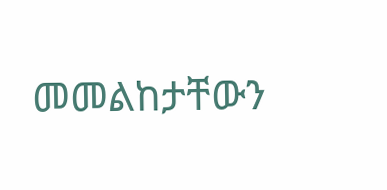መመልከታቸውን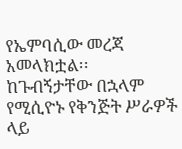የኤምባሲው መረጃ አመላክቷል፡፡
ከጉብኝታቸው በኋላም የሚሲዮኑ የቅንጅት ሥራዎች ላይ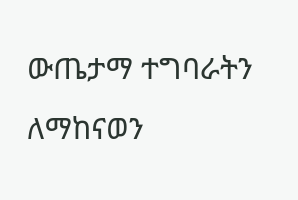ውጤታማ ተግባራትን ለማከናወን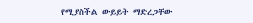የሚያስችል ውይይት ማድረጋቸው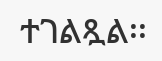ተገልጿል፡፡